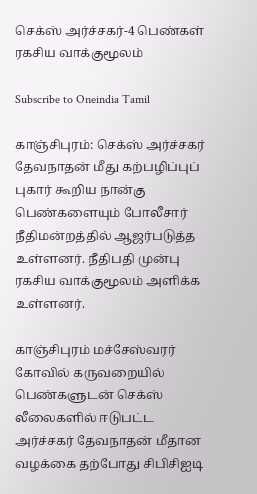செக்ஸ் அர்ச்சகர்-4 பெண்கள் ரகசிய வாக்குமூலம்

Subscribe to Oneindia Tamil

காஞ்சிபுரம்: செக்ஸ் அர்ச்சகர் தேவநாதன் மீது கற்பழிப்புப் புகார் கூறிய நான்கு பெண்களையும் போலீசார் நீதிமன்றத்தில் ஆஜர்படுத்த உள்ளனர். நீதிபதி முன்பு ரகசிய வாக்குமூலம் அளிக்க உள்ளனர்.

காஞ்சிபுரம் மச்சேஸ்வரர் கோவில் கருவறையில் பெண்களுடன் செக்ஸ் லீலைகளில் ஈடுபட்ட அர்ச்சகர் தேவநாதன் மீதான வழக்கை தற்போது சிபிசிஐடி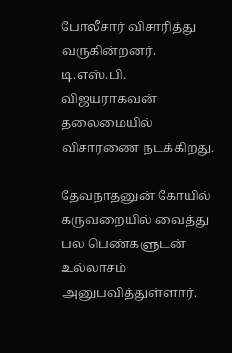போலீசார் விசாரித்து வருகின்றனர். டி.எஸ்.பி. விஜயராகவன் தலைமையில் விசாரணை நடக்கிறது.

தேவநாதனுன் கோயில் கருவறையில் வைத்து பல பெண்களுடன் உல்லாசம் அனுபவித்துள்ளார்.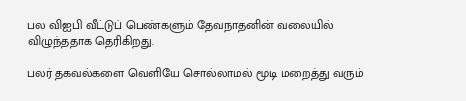பல விஐபி வீட்டுப் பெண்களும் தேவநாதனின் வலையில் விழுந்ததாக தெரிகிறது.

பலர் தகவல்களை வெளியே சொல்லாமல் மூடி மறைத்து வரும்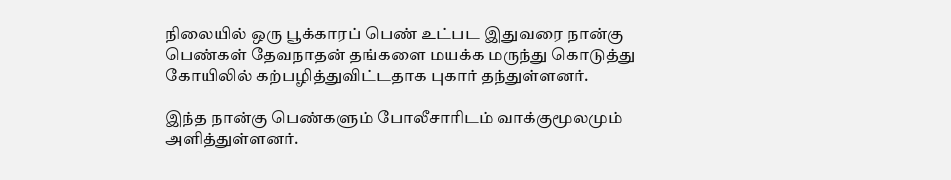நிலையில் ஒரு பூக்காரப் பெண் உட்பட இதுவரை நான்கு பெண்கள் தேவநாதன் தங்களை மயக்க மருந்து கொடுத்து கோயிலில் கற்பழித்துவிட்டதாக புகார் தந்துள்ளனர்.

இந்த நான்கு பெண்களும் போலீசாரிடம் வாக்குமூலமும் அளித்துள்ளனர்.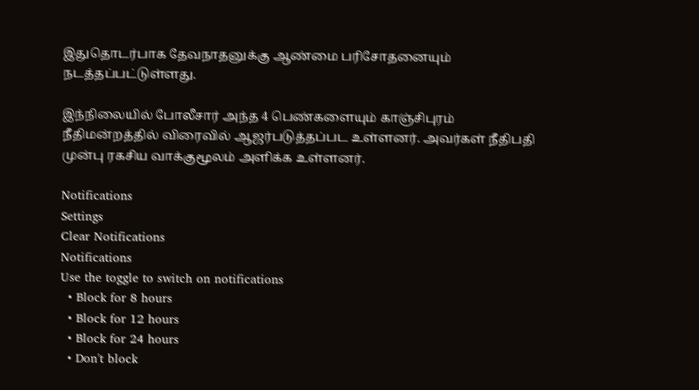இதுதொடர்பாக தேவநாதனுக்கு ஆண்மை பரிசோதனையும் நடத்தப்பட்டுள்ளது.

இந்நிலையில் போலீசார் அந்த 4 பெண்களையும் காஞ்சிபுரம் நீதிமன்றத்தில் விரைவில் ஆஜர்படுத்தப்பட உள்ளனர். அவர்கள் நீதிபதி முன்பு ரகசிய வாக்குமூலம் அளிக்க உள்ளனர்.

Notifications
Settings
Clear Notifications
Notifications
Use the toggle to switch on notifications
  • Block for 8 hours
  • Block for 12 hours
  • Block for 24 hours
  • Don't block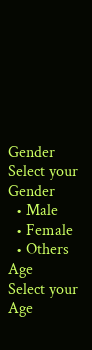Gender
Select your Gender
  • Male
  • Female
  • Others
Age
Select your Age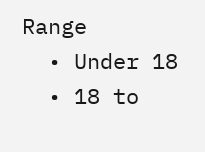Range
  • Under 18
  • 18 to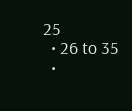25
  • 26 to 35
  •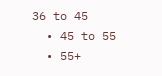36 to 45
  • 45 to 55
  • 55+